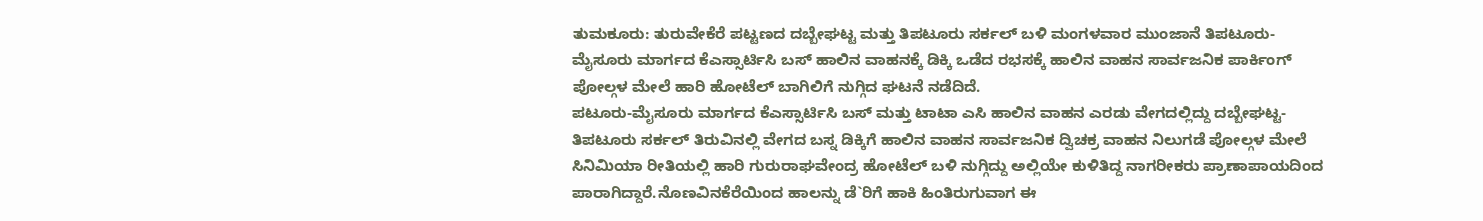ತುಮಕೂರು: ತುರುವೇಕೆರೆ ಪಟ್ಟಣದ ದಬ್ಬೇಘಟ್ಟ ಮತ್ತು ತಿಪಟೂರು ಸರ್ಕಲ್ ಬಳಿ ಮಂಗಳವಾರ ಮುಂಜಾನೆ ತಿಪಟೂರು- ಮೈಸೂರು ಮಾರ್ಗದ ಕೆಎಸ್ಸಾರ್ಟಿಸಿ ಬಸ್ ಹಾಲಿನ ವಾಹನಕ್ಕೆ ಡಿಕ್ಕಿ ಒಡೆದ ರಭಸಕ್ಕೆ ಹಾಲಿನ ವಾಹನ ಸಾರ್ವಜನಿಕ ಪಾರ್ಕಿಂಗ್ ಪೋಲ್ಗಳ ಮೇಲೆ ಹಾರಿ ಹೋಟೆಲ್ ಬಾಗಿಲಿಗೆ ನುಗ್ಗಿದ ಘಟನೆ ನಡೆದಿದೆ.
ಪಟೂರು-ಮೈಸೂರು ಮಾರ್ಗದ ಕೆಎಸ್ಸಾರ್ಟಿಸಿ ಬಸ್ ಮತ್ತು ಟಾಟಾ ಎಸಿ ಹಾಲಿನ ವಾಹನ ಎರಡು ವೇಗದಲ್ಲಿದ್ದು ದಬ್ಬೇಘಟ್ಟ-ತಿಪಟೂರು ಸರ್ಕಲ್ ತಿರುವಿನಲ್ಲಿ ವೇಗದ ಬಸ್ನ ಡಿಕ್ಕಿಗೆ ಹಾಲಿನ ವಾಹನ ಸಾರ್ವಜನಿಕ ದ್ವಿಚಕ್ರ ವಾಹನ ನಿಲುಗಡೆ ಪೋಲ್ಗಳ ಮೇಲೆ ಸಿನಿಮಿಯಾ ರೀತಿಯಲ್ಲಿ ಹಾರಿ ಗುರುರಾಘವೇಂದ್ರ ಹೋಟೆಲ್ ಬಳಿ ನುಗ್ಗಿದ್ದು ಅಲ್ಲಿಯೇ ಕುಳಿತಿದ್ದ ನಾಗರೀಕರು ಪ್ರಾಣಾಪಾಯದಿಂದ ಪಾರಾಗಿದ್ದಾರೆ.ನೊಣವಿನಕೆರೆಯಿಂದ ಹಾಲನ್ನು ಡೆ`ರಿಗೆ ಹಾಕಿ ಹಿಂತಿರುಗುವಾಗ ಈ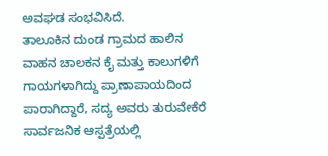ಅವಘಡ ಸಂಭವಿಸಿದೆ.
ತಾಲೂಕಿನ ದುಂಡ ಗ್ರಾಮದ ಹಾಲಿನ ವಾಹನ ಚಾಲಕನ ಕೈ ಮತ್ತು ಕಾಲುಗಳಿಗೆ ಗಾಯಗಳಾಗಿದ್ದು ಪ್ರಾಣಾಪಾಯದಿಂದ ಪಾರಾಗಿದ್ದಾರೆ, ಸದ್ಯ ಅವರು ತುರುವೇಕೆರೆ ಸಾರ್ವಜನಿಕ ಆಸ್ಪತ್ರೆಯಲ್ಲಿ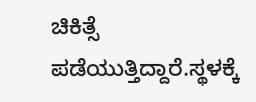ಚಿಕಿತ್ಸೆ ಪಡೆಯುತ್ತಿದ್ದಾರೆ.ಸ್ಥಳಕ್ಕೆ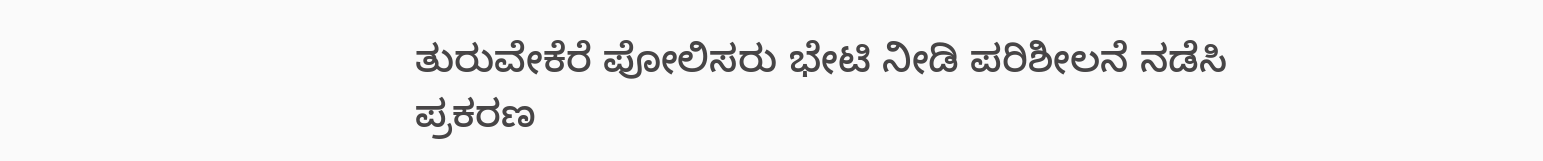ತುರುವೇಕೆರೆ ಪೋಲಿಸರು ಭೇಟಿ ನೀಡಿ ಪರಿಶೀಲನೆ ನಡೆಸಿ ಪ್ರಕರಣ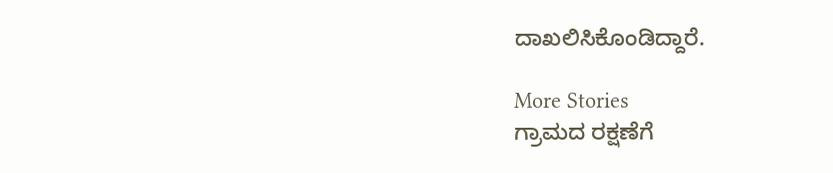ದಾಖಲಿಸಿಕೊಂಡಿದ್ದಾರೆ.

More Stories
ಗ್ರಾಮದ ರಕ್ಷಣೆಗೆ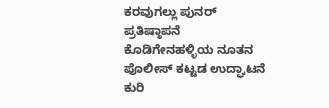ಕರವುಗಲ್ಲು ಪುನರ್ ಪ್ರತಿಷ್ಠಾಪನೆ
ಕೊಡಿಗೇನಹಳ್ಳಿಯ ನೂತನ ಪೊಲೀಸ್ ಕಟ್ಟಡ ಉದ್ಘಾಟನೆ
ಕುರಿ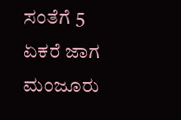ಸಂತೆಗೆ 5 ಏಕರೆ ಜಾಗ ಮಂಜೂರು